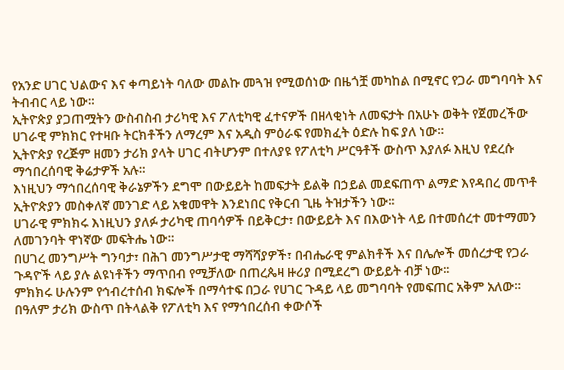የአንድ ሀገር ህልውና እና ቀጣይነት ባለው መልኩ መጓዝ የሚወሰነው በዜጎቿ መካከል በሚኖር የጋራ መግባባት እና ትብብር ላይ ነው።
ኢትዮጵያ ያጋጠሟትን ውስብስብ ታሪካዊ እና ፖለቲካዊ ፈተናዎች በዘላቂነት ለመፍታት በአሁኑ ወቅት የጀመረችው ሀገራዊ ምክክር የተዛቡ ትርክቶችን ለማረም እና አዲስ ምዕራፍ የመክፈት ዕድሉ ከፍ ያለ ነው።
ኢትዮጵያ የረጅም ዘመን ታሪክ ያላት ሀገር ብትሆንም በተለያዩ የፖለቲካ ሥርዓቶች ውስጥ እያለፉ እዚህ የደረሱ ማኅበረሰባዊ ቅሬታዎች አሉ።
እነዚህን ማኅበረሰባዊ ቅራኔዎችን ደግሞ በውይይት ከመፍታት ይልቅ በኃይል መደፍጠጥ ልማድ እየዳበረ መጥቶ ኢትዮጵያን መስቀለኛ መንገድ ላይ አቁመዋት እንደነበር የቅርብ ጊዜ ትዝታችን ነው፡፡
ሀገራዊ ምክክሩ እነዚህን ያለፉ ታሪካዊ ጠባሳዎች በይቅርታ፣ በውይይት እና በእውነት ላይ በተመሰረተ መተማመን ለመገንባት ዋነኛው መፍትሔ ነው።
በሀገረ መንግሥት ግንባታ፣ በሕገ መንግሥታዊ ማሻሻያዎች፣ በብሔራዊ ምልክቶች እና በሌሎች መሰረታዊ የጋራ ጉዳዮች ላይ ያሉ ልዩነቶችን ማጥበብ የሚቻለው በጠረጴዛ ዙሪያ በሚደረግ ውይይት ብቻ ነው፡፡
ምክክሩ ሁሉንም የኅብረተሰብ ክፍሎች በማሳተፍ በጋራ የሀገር ጉዳይ ላይ መግባባት የመፍጠር አቅም አለው።
በዓለም ታሪክ ውስጥ በትላልቅ የፖለቲካ እና የማኅበረሰብ ቀውሶች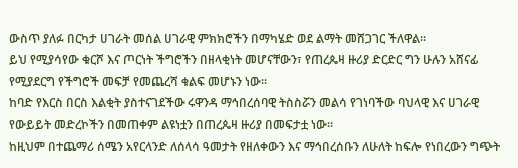ውስጥ ያለፉ በርካታ ሀገራት መሰል ሀገራዊ ምክክሮችን በማካሄድ ወደ ልማት መሸጋገር ችለዋል።
ይህ የሚያሳየው ቁርሾ እና ጦርነት ችግሮችን በዘላቂነት መሆናቸውን፣ የጠረጴዛ ዙሪያ ድርድር ግን ሁሉን አሸናፊ የሚያደርግ የችግሮች መፍቻ የመጨረሻ ቁልፍ መሆኑን ነው፡፡
ከባድ የእርስ በርስ እልቂት ያስተናገደችው ሩዋንዳ ማኅበረሰባዊ ትስስሯን መልሳ የገነባችው ባህላዊ እና ሀገራዊ የውይይት መድረኮችን በመጠቀም ልዩነቷን በጠረጴዛ ዙሪያ በመፍታቷ ነው።
ከዚህም በተጨማሪ ሰሜን አየርላንድ ለሰላሳ ዓመታት የዘለቀውን እና ማኅበረሰቡን ለሁለት ከፍሎ የነበረውን ግጭት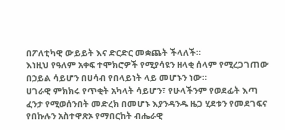በፖለቲካዊ ውይይት እና ድርድር መቋጨት ችላለች።
እነዚህ የዓለም አቀፍ ተሞክሮዎች የሚያሳዩን ዘላቂ ሰላም የሚረጋገጠው በኃይል ሳይሆን በሀሳብ የበላይነት ላይ መሆኑን ነው።
ሀገራዊ ምክክሩ የጥቂት አካላት ሳይሆን፣ የሁላችንም የወደፊት እጣ ፈንታ የሚወሰንበት መድረክ በመሆኑ እያንዳንዱ ዜጋ ሂደቱን የመደገፍና የበኩሉን አስተዋጽኦ የማበርከት ብሔራዊ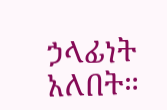ኃላፊነት አለበት።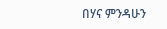በሃና ምንዳሁን